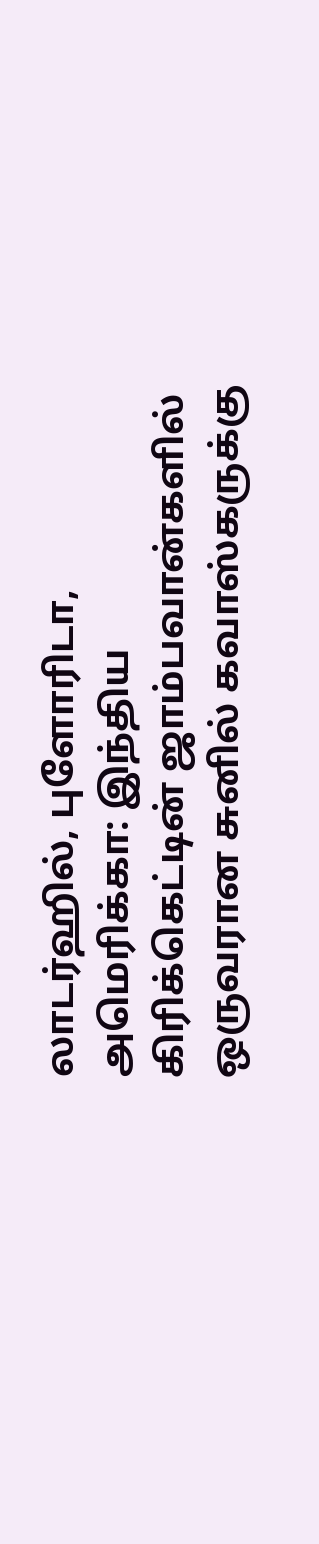லாடர்ஹில், புளோரிடா, அமெரிக்கா: இந்திய கிரிக்கெட்டின் ஜாம்பவான்களில் ஒருவரான சுனில் கவாஸ்கருக்கு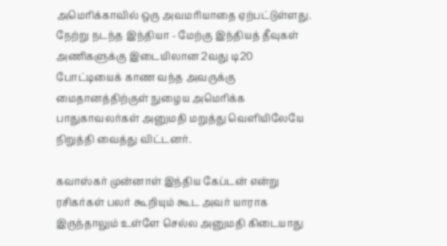அமெரிக்காவில் ஒரு அவமரியாதை ஏற்பட்டுள்ளது.
நேற்று நடந்த இந்தியா - மேற்கு இந்தியத் தீவுகள் அணிகளுக்கு இடையிலான 2வது டி20 போட்டியைக் காண வந்த அவருக்கு மைதானத்திற்குள் நுழைய அமெரிக்க பாதுகாவலர்கள் அனுமதி மறுத்து வெளியிலேயே நிறுத்தி வைத்து விட்டனர்.

கவாஸ்கர் முன்னாள் இந்திய கேப்டன் என்று ரசிகர்கள் பலர் கூறியும் கூட அவர் யாராக இருந்தாலும் உள்ளே செல்ல அனுமதி கிடையாது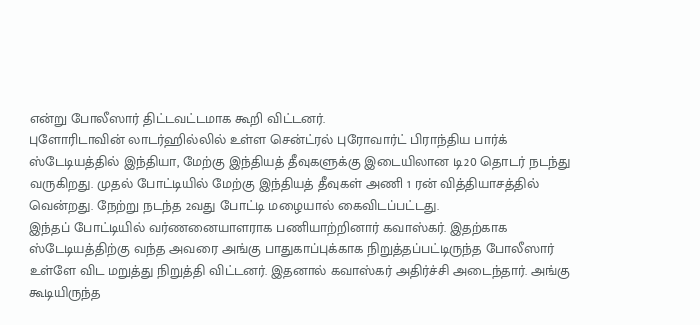என்று போலீஸார் திட்டவட்டமாக கூறி விட்டனர்.
புளோரிடாவின் லாடர்ஹில்லில் உள்ள சென்ட்ரல் புரோவார்ட் பிராந்திய பார்க் ஸ்டேடியத்தில் இந்தியா, மேற்கு இந்தியத் தீவுகளுக்கு இடையிலான டி20 தொடர் நடந்து வருகிறது. முதல் போட்டியில் மேற்கு இந்தியத் தீவுகள் அணி 1 ரன் வித்தியாசத்தில் வென்றது. நேற்று நடந்த 2வது போட்டி மழையால் கைவிடப்பட்டது.
இந்தப் போட்டியில் வர்ணனையாளராக பணியாற்றினார் கவாஸ்கர். இதற்காக ஸ்டேடியத்திற்கு வந்த அவரை அங்கு பாதுகாப்புக்காக நிறுத்தப்பட்டிருந்த போலீஸார் உள்ளே விட மறுத்து நிறுத்தி விட்டனர். இதனால் கவாஸ்கர் அதிர்ச்சி அடைந்தார். அங்கு கூடியிருந்த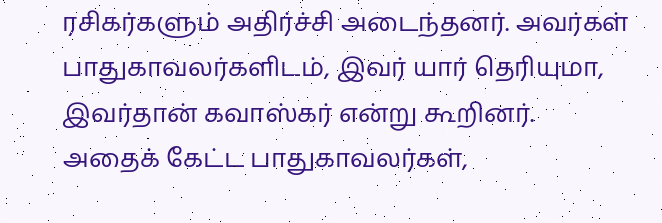ரசிகர்களும் அதிர்ச்சி அடைந்தனர். அவர்கள் பாதுகாவலர்களிடம், இவர் யார் தெரியுமா, இவர்தான் கவாஸ்கர் என்று கூறினர்.
அதைக் கேட்ட பாதுகாவலர்கள்,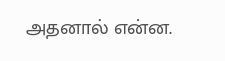அதனால் என்ன.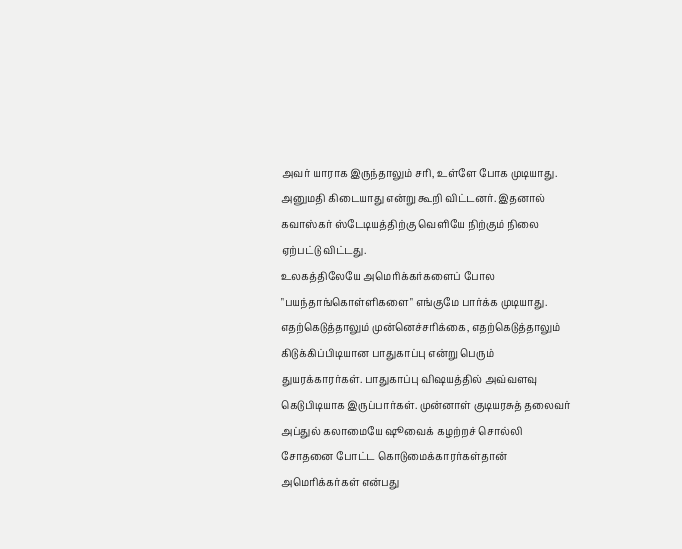அவர் யாராக இருந்தாலும் சரி, உள்ளே போக முடியாது. அனுமதி கிடையாது என்று கூறி விட்டனர். இதனால் கவாஸ்கர் ஸ்டேடியத்திற்கு வெளியே நிற்கும் நிலை ஏற்பட்டு விட்டது.
உலகத்திலேயே அமெரிக்கர்களைப் போல "பயந்தாங்கொள்ளிகளை" எங்குமே பார்க்க முடியாது. எதற்கெடுத்தாலும் முன்னெச்சரிக்கை, எதற்கெடுத்தாலும் கிடுக்கிப்பிடியான பாதுகாப்பு என்று பெரும் துயரக்காரர்கள். பாதுகாப்பு விஷயத்தில் அவ்வளவு கெடுபிடியாக இருப்பார்கள். முன்னாள் குடியரசுத் தலைவர் அப்துல் கலாமையே ஷூவைக் கழற்றச் சொல்லி சோதனை போட்ட கொடுமைக்காரர்கள்தான் அமெரிக்கர்கள் என்பது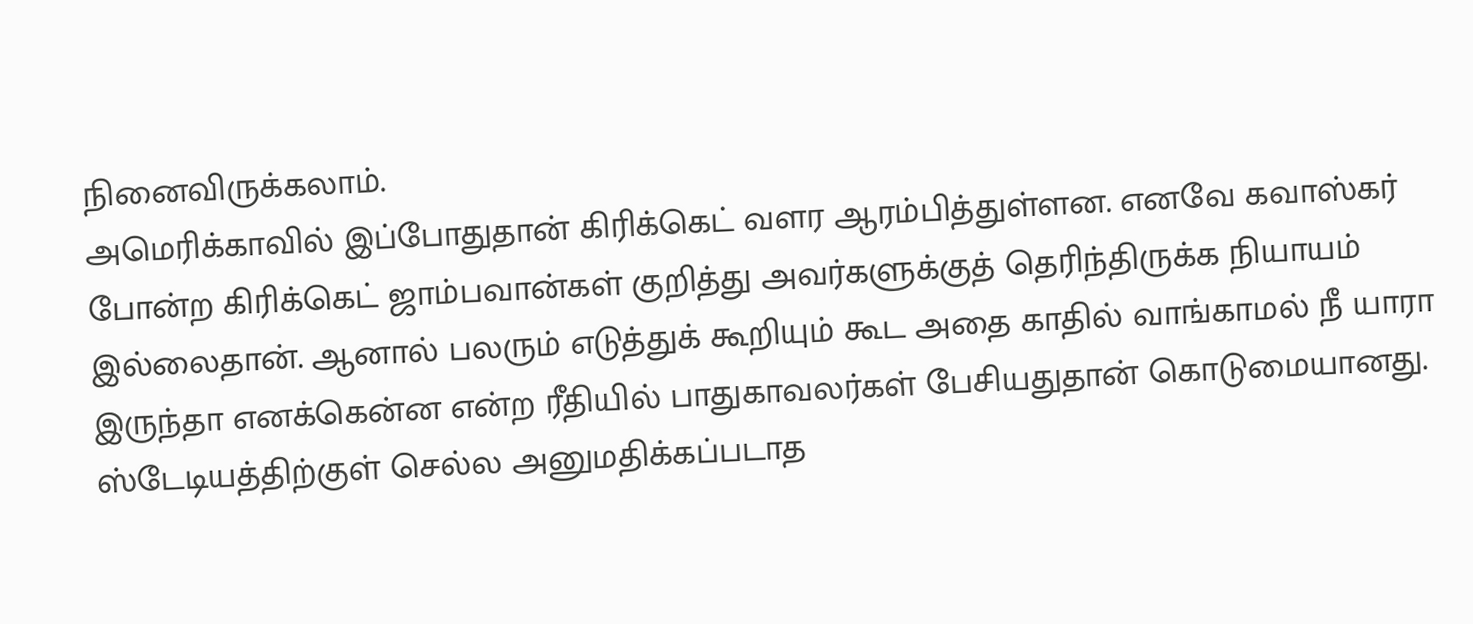நினைவிருக்கலாம்.
அமெரிக்காவில் இப்போதுதான் கிரிக்கெட் வளர ஆரம்பித்துள்ளன. எனவே கவாஸ்கர் போன்ற கிரிக்கெட் ஜாம்பவான்கள் குறித்து அவர்களுக்குத் தெரிந்திருக்க நியாயம் இல்லைதான். ஆனால் பலரும் எடுத்துக் கூறியும் கூட அதை காதில் வாங்காமல் நீ யாரா இருந்தா எனக்கென்ன என்ற ரீதியில் பாதுகாவலர்கள் பேசியதுதான் கொடுமையானது.
ஸ்டேடியத்திற்குள் செல்ல அனுமதிக்கப்படாத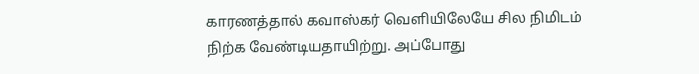காரணத்தால் கவாஸ்கர் வெளியிலேயே சில நிமிடம் நிற்க வேண்டியதாயிற்று. அப்போது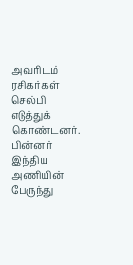அவரிடம் ரசிகர்கள் செல்பி எடுத்துக் கொண்டனர். பின்னர் இந்திய அணியின் பேருந்து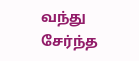வந்து சேர்ந்த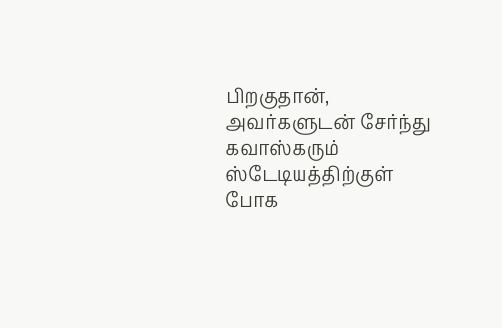பிறகுதான், அவர்களுடன் சேர்ந்து கவாஸ்கரும் ஸ்டேடியத்திற்குள் போக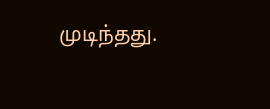முடிந்தது.